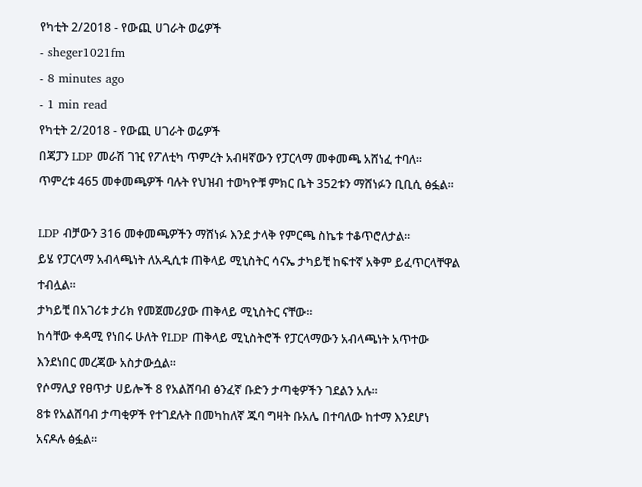የካቲት 2/2018 - የውጪ ሀገራት ወሬዎች
- sheger1021fm
- 8 minutes ago
- 1 min read
የካቲት 2/2018 - የውጪ ሀገራት ወሬዎች
በጃፓን LDP መራሽ ገዢ የፖለቲካ ጥምረት አብዛኛውን የፓርላማ መቀመጫ አሸነፈ ተባለ፡፡
ጥምረቱ 465 መቀመጫዎች ባሉት የህዝብ ተወካዮቹ ምክር ቤት 352ቱን ማሸነፉን ቢቢሲ ፅፏል፡፡

LDP ብቻውን 316 መቀመጫዎችን ማሸነፉ እንደ ታላቅ የምርጫ ስኬቱ ተቆጥሮለታል፡፡
ይሄ የፓርላማ አብላጫነት ለአዲሲቱ ጠቅላይ ሚኒስትር ሳናኤ ታካይቺ ከፍተኛ አቅም ይፈጥርላቸዋል ተብሏል፡፡
ታካይቺ በአገሪቱ ታሪክ የመጀመሪያው ጠቅላይ ሚኒስትር ናቸው፡፡
ከሳቸው ቀዳሚ የነበሩ ሁለት የLDP ጠቅላይ ሚኒስትሮች የፓርላማውን አብላጫነት አጥተው እንደነበር መረጃው አስታውሷል፡፡
የሶማሊያ የፀጥታ ሀይሎች 8 የአልሸባብ ፅንፈኛ ቡድን ታጣቂዎችን ገደልን አሉ፡፡
8ቱ የአልሸባብ ታጣቂዎች የተገደሉት በመካከለኛ ጁባ ግዛት ቡአሌ በተባለው ከተማ እንደሆነ አናዶሉ ፅፏል፡፡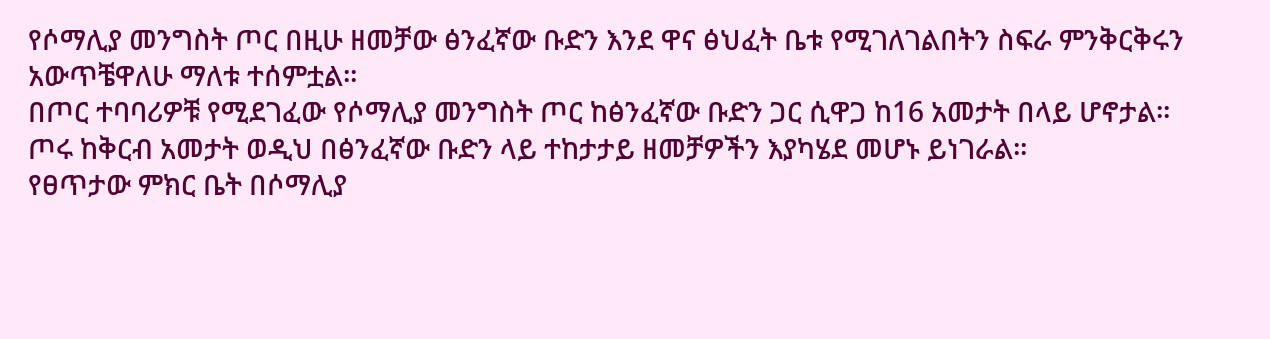የሶማሊያ መንግስት ጦር በዚሁ ዘመቻው ፅንፈኛው ቡድን እንደ ዋና ፅህፈት ቤቱ የሚገለገልበትን ስፍራ ምንቅርቅሩን አውጥቼዋለሁ ማለቱ ተሰምቷል፡፡
በጦር ተባባሪዎቹ የሚደገፈው የሶማሊያ መንግስት ጦር ከፅንፈኛው ቡድን ጋር ሲዋጋ ከ16 አመታት በላይ ሆኖታል፡፡
ጦሩ ከቅርብ አመታት ወዲህ በፅንፈኛው ቡድን ላይ ተከታታይ ዘመቻዎችን እያካሄደ መሆኑ ይነገራል፡፡
የፀጥታው ምክር ቤት በሶማሊያ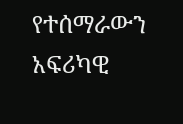የተሰማራውን አፍሪካዊ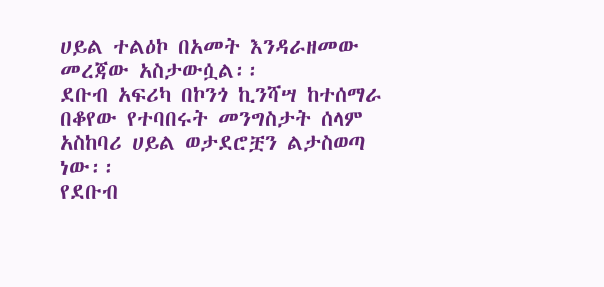ሀይል ተልዕኮ በአመት እንዳራዘመው መረጃው አስታውሷል፡፡
ደቡብ አፍሪካ በኮንጎ ኪንሻሣ ከተሰማራ በቆየው የተባበሩት መንግስታት ሰላም አስከባሪ ሀይል ወታደሮቿን ልታስወጣ ነው፡፡
የደቡብ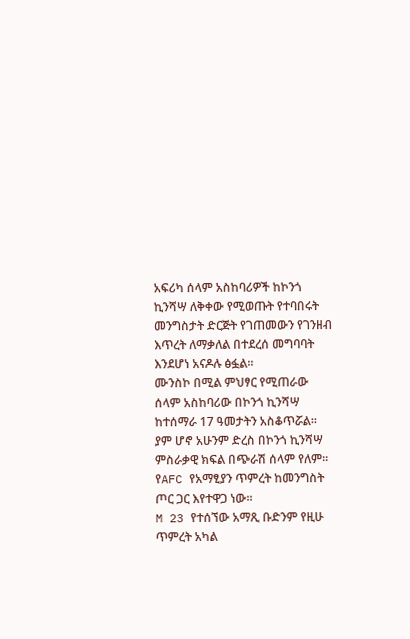አፍሪካ ሰላም አስከባሪዎች ከኮንጎ ኪንሻሣ ለቅቀው የሚወጡት የተባበሩት መንግስታት ድርጅት የገጠመውን የገንዘብ እጥረት ለማቃለል በተደረሰ መግባባት እንደሆነ አናዶሉ ፅፏል፡፡
ሙንስኮ በሚል ምህፃር የሚጠራው ሰላም አስከባሪው በኮንጎ ኪንሻሣ ከተሰማራ 17 ዓመታትን አስቆጥሯል፡፡
ያም ሆኖ አሁንም ድረስ በኮንጎ ኪንሻሣ ምስራቃዊ ክፍል በጭራሽ ሰላም የለም፡፡
የAFC የአማፂያን ጥምረት ከመንግስት ጦር ጋር እየተዋጋ ነው፡፡
M 23 የተሰኘው አማጺ ቡድንም የዚሁ ጥምረት አካል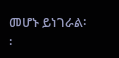መሆኑ ይነገራል፡፡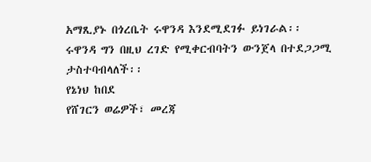አማጺያኑ በጎረቤት ሩዋንዳ እንደሚደገፉ ይነገራል፡፡
ሩዋንዳ ግን በዚህ ረገድ የሚቀርብባትን ውንጀላ በተደጋጋሚ ታስተባብላለች፡፡
የኔነህ ከበደ
የሸገርን ወሬዎች፣ መረጃ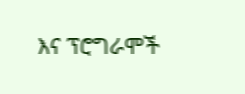እና ፕሮግራሞች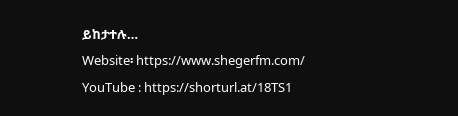ይከታተሉ…
Website፡ https://www.shegerfm.com/
YouTube : https://shorturl.at/18TS1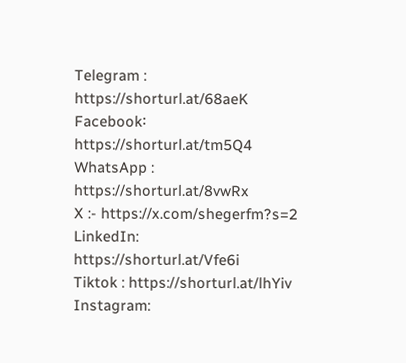Telegram : https://shorturl.at/68aeK
Facebook፡ https://shorturl.at/tm5Q4
WhatsApp : https://shorturl.at/8vwRx
X :- https://x.com/shegerfm?s=2
LinkedIn: https://shorturl.at/Vfe6i
Tiktok : https://shorturl.at/lhYiv
Instagram: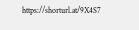https://shorturl.at/9X4S7